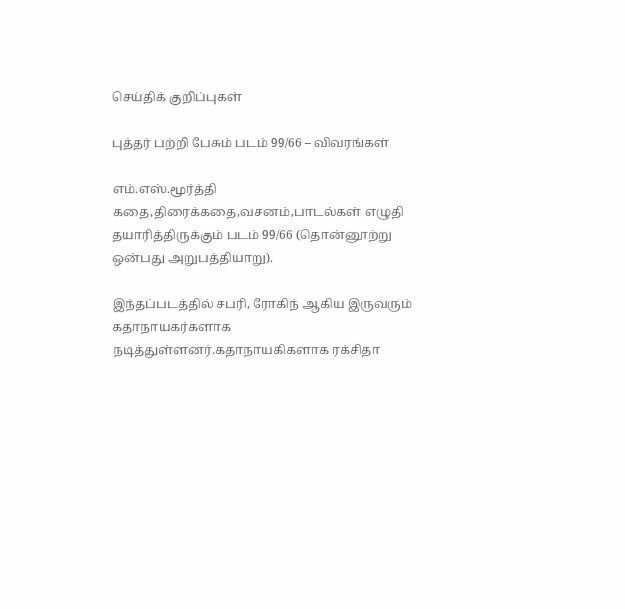செய்திக் குறிப்புகள்

புத்தர் பற்றி பேசும் படம் 99/66 – விவரங்கள்

எம்.எஸ்.மூர்த்தி கதை,திரைக்கதை,வசனம்,பாடல்கள் எழுதி தயாரித்திருக்கும் படம் 99/66 (தொன்னூற்று ஒன்பது அறுபத்தியாறு).

இந்தப்படத்தில் சபரி, ரோகிந் ஆகிய இருவரும் கதாநாயகர்களாக நடித்துள்ளனர்.கதாநாயகிகளாக ரக்சிதா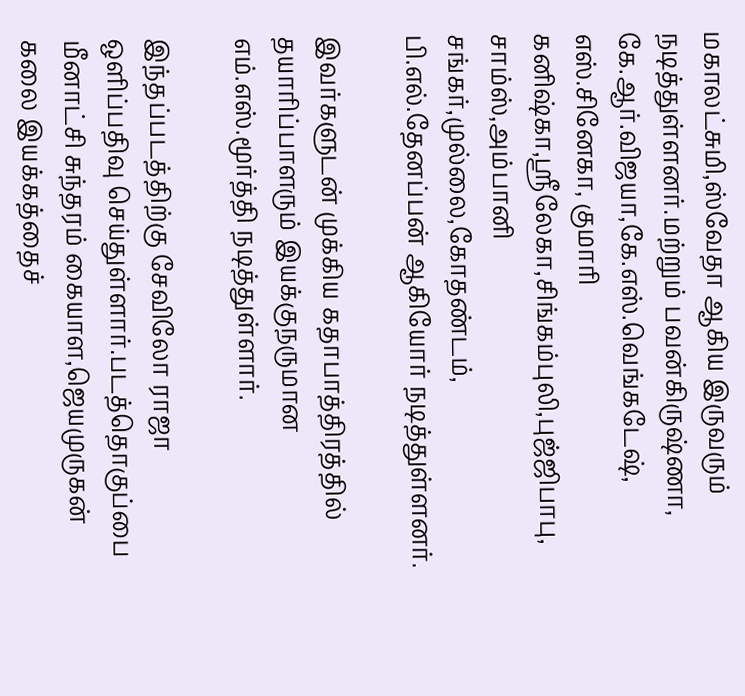மகாலட்சுமி,ஸ்வேதா ஆகிய இருவரும் நடித்துள்ளனர்.மற்றும் பவன்கிருஷ்ணா, கே.ஆர்.விஜயா,கே.எஸ்.வெங்கடேஷ், எஸ்.சினேகா, குமாரி கனிஷ்கா,ஸ்ரீலேகா,சிங்கம்புலி,புஜ்ஜிபாபு, சாம்ஸ்,அம்பானி சங்கர்,முல்லை,கோதண்டம், பி.எல்.தேனப்பன் ஆகியோர் நடித்துள்ளனர்.

இவர்களுடன் முக்கிய கதாபாத்திரத்தில் தயாரிப்பாளரும் இயக்குநருமான எம்.எஸ்.மூர்த்தி நடித்துள்ளார்.

இந்தப்படத்திற்கு சேவிலோ ராஜா
ஒளிப்பதிவு செய்துள்ளார்.படத்தொகுப்பை மீனாட்சி சுந்தரம் கையாள,ஜெயமுருகன் கலை இயக்கத்தைச்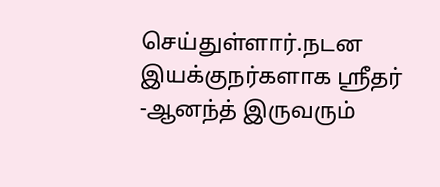செய்துள்ளார்.நடன இயக்குநர்களாக ஸ்ரீதர் -ஆனந்த் இருவரும்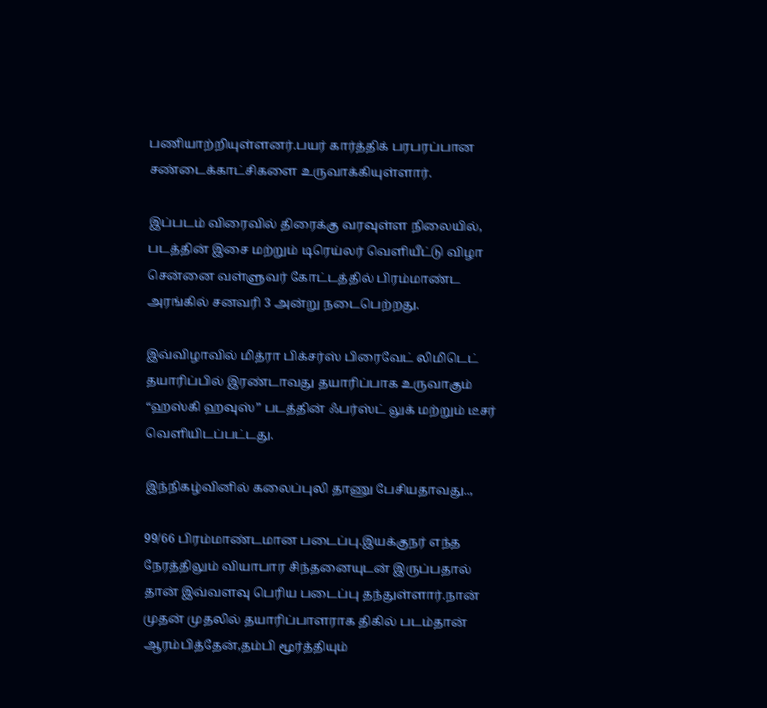பணியாற்றியுள்ளனர்.பயர் கார்த்திக் பரபரப்பான சண்டைக்காட்சிகளை உருவாக்கியுள்ளார்.

இப்படம் விரைவில் திரைக்கு வரவுள்ள நிலையில், படத்தின் இசை மற்றும் டிரெய்லர் வெளியீட்டு விழா சென்னை வள்ளுவர் கோட்டத்தில் பிரம்மாண்ட அரங்கில் சனவரி 3 அன்று நடைபெற்றது.

இவ்விழாவில் மித்ரா பிக்சர்ஸ் பிரைவேட் லிமிடெட் தயாரிப்பில் இரண்டாவது தயாரிப்பாக உருவாகும் “ஹஸ்கி ஹவுஸ்” படத்தின் ஃபர்ஸ்ட் லுக் மற்றும் டீசர் வெளியிடப்பட்டது.

இந்நிகழ்வினில் கலைப்புலி தாணு பேசியதாவது..,

99/66 பிரம்மாண்டமான படைப்பு.இயக்குநர் எந்த நேரத்திலும் வியாபார சிந்தனையுடன் இருப்பதால் தான் இவ்வளவு பெரிய படைப்பு தந்துள்ளார்.நான் முதன் முதலில் தயாரிப்பாளராக திகில் படம்தான் ஆரம்பித்தேன்,தம்பி மூர்த்தியும்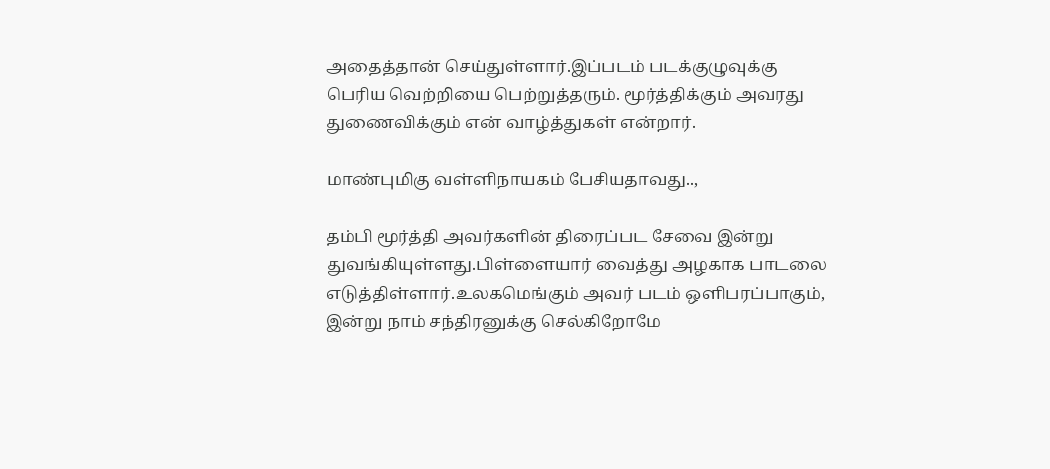அதைத்தான் செய்துள்ளார்.இப்படம் படக்குழுவுக்கு பெரிய வெற்றியை பெற்றுத்தரும். மூர்த்திக்கும் அவரது துணைவிக்கும் என் வாழ்த்துகள் என்றார்.

மாண்புமிகு வள்ளிநாயகம் பேசியதாவது..,

தம்பி மூர்த்தி அவர்களின் திரைப்பட சேவை இன்று துவங்கியுள்ளது.பிள்ளையார் வைத்து அழகாக பாடலை எடுத்திள்ளார்.உலகமெங்கும் அவர் படம் ஒளிபரப்பாகும், இன்று நாம் சந்திரனுக்கு செல்கிறோமே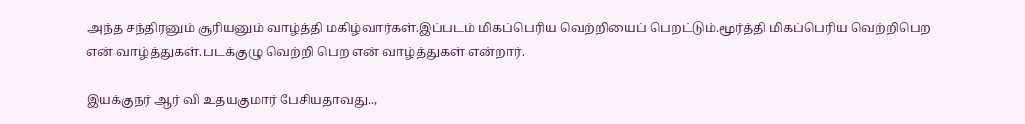அந்த சந்திரனும் சூரியனும் வாழ்த்தி மகிழ்வார்கள்.இப்படம் மிகப்பெரிய வெற்றியைப் பெறட்டும்.மூர்த்தி மிகப்பெரிய வெற்றிபெற என் வாழ்த்துகள்.படக்குழு வெற்றி பெற என் வாழ்த்துகள் என்றார்.

இயக்குநர் ஆர் வி உதயகுமார் பேசியதாவது..,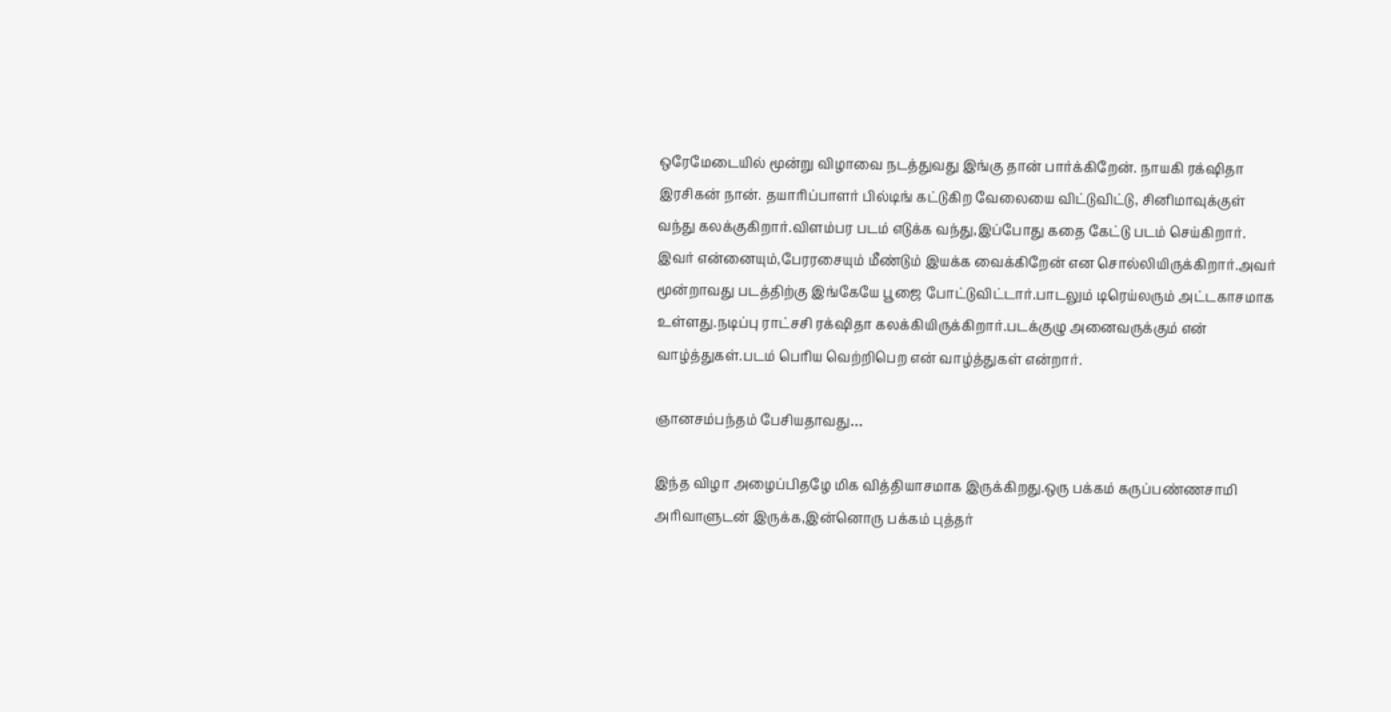ஒரேமேடையில் மூன்று விழாவை நடத்துவது இங்கு தான் பார்க்கிறேன். நாயகி ரக்‌ஷிதா இரசிகன் நான். தயாரிப்பாளர் பில்டிங் கட்டுகிற வேலையை விட்டுவிட்டு, சினிமாவுக்குள் வந்து கலக்குகிறார்.விளம்பர படம் எடுக்க வந்து,இப்போது கதை கேட்டு படம் செய்கிறார். இவர் என்னையும்,பேரரசையும் மீண்டும் இயக்க வைக்கிறேன் என சொல்லியிருக்கிறார்.அவர் மூன்றாவது படத்திற்கு இங்கேயே பூஜை போட்டுவிட்டார்.பாடலும் டிரெய்லரும் அட்டகாசமாக உள்ளது.நடிப்பு ராட்சசி ரக்‌ஷிதா கலக்கியிருக்கிறார்.படக்குழு அனைவருக்கும் என் வாழ்த்துகள்.படம் பெரிய வெற்றிபெற என் வாழ்த்துகள் என்றார்.

ஞானசம்பந்தம் பேசியதாவது…

இந்த விழா அழைப்பிதழே மிக வித்தியாசமாக இருக்கிறது.ஒரு பக்கம் கருப்பண்ணசாமி அரிவாளுடன் இருக்க,இன்னொரு பக்கம் புத்தர்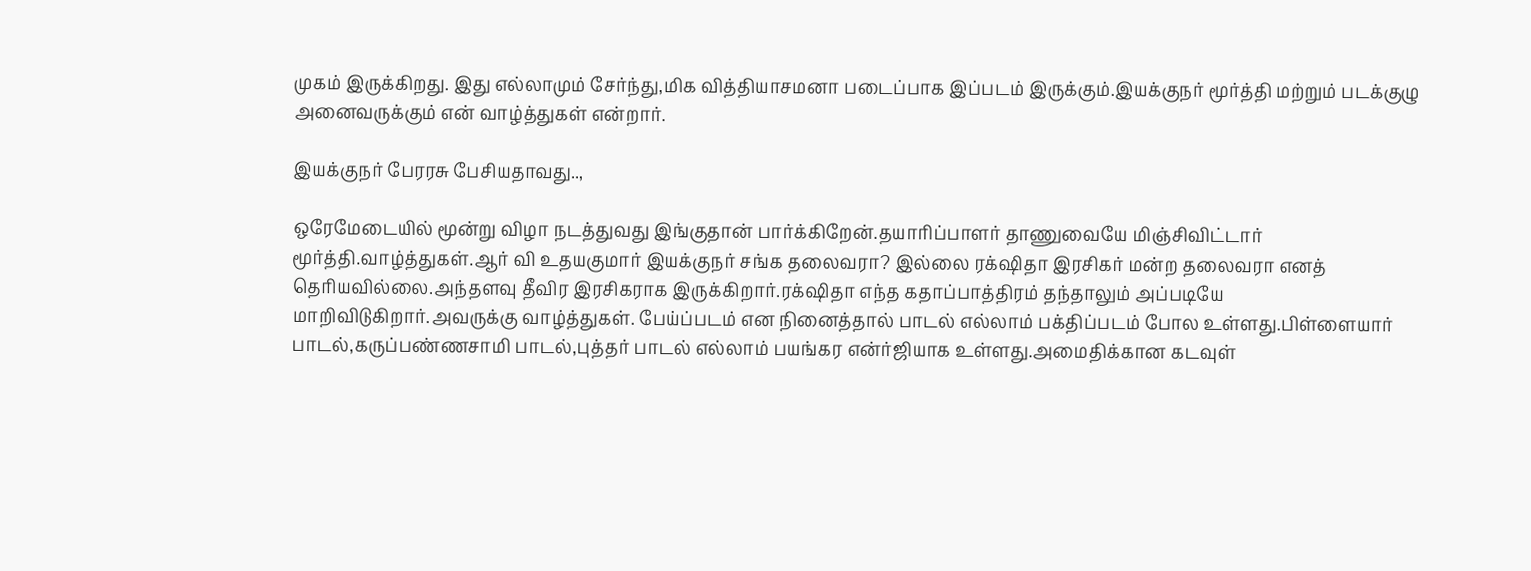முகம் இருக்கிறது. இது எல்லாமும் சேர்ந்து,மிக வித்தியாசமனா படைப்பாக இப்படம் இருக்கும்.இயக்குநர் மூர்த்தி மற்றும் படக்குழு அனைவருக்கும் என் வாழ்த்துகள் என்றார்.

இயக்குநர் பேரரசு பேசியதாவது..,

ஒரேமேடையில் மூன்று விழா நடத்துவது இங்குதான் பார்க்கிறேன்.தயாரிப்பாளர் தாணுவையே மிஞ்சிவிட்டார் மூர்த்தி.வாழ்த்துகள்.ஆர் வி உதயகுமார் இயக்குநர் சங்க தலைவரா? இல்லை ரக்‌ஷிதா இரசிகர் மன்ற தலைவரா எனத் தெரியவில்லை.அந்தளவு தீவிர இரசிகராக இருக்கிறார்.ரக்‌ஷிதா எந்த கதாப்பாத்திரம் தந்தாலும் அப்படியே மாறிவிடுகிறார்.அவருக்கு வாழ்த்துகள். பேய்ப்படம் என நினைத்தால் பாடல் எல்லாம் பக்திப்படம் போல உள்ளது.பிள்ளையார் பாடல்,கருப்பண்ணசாமி பாடல்,புத்தர் பாடல் எல்லாம் பயங்கர என்ர்ஜியாக உள்ளது.அமைதிக்கான கடவுள்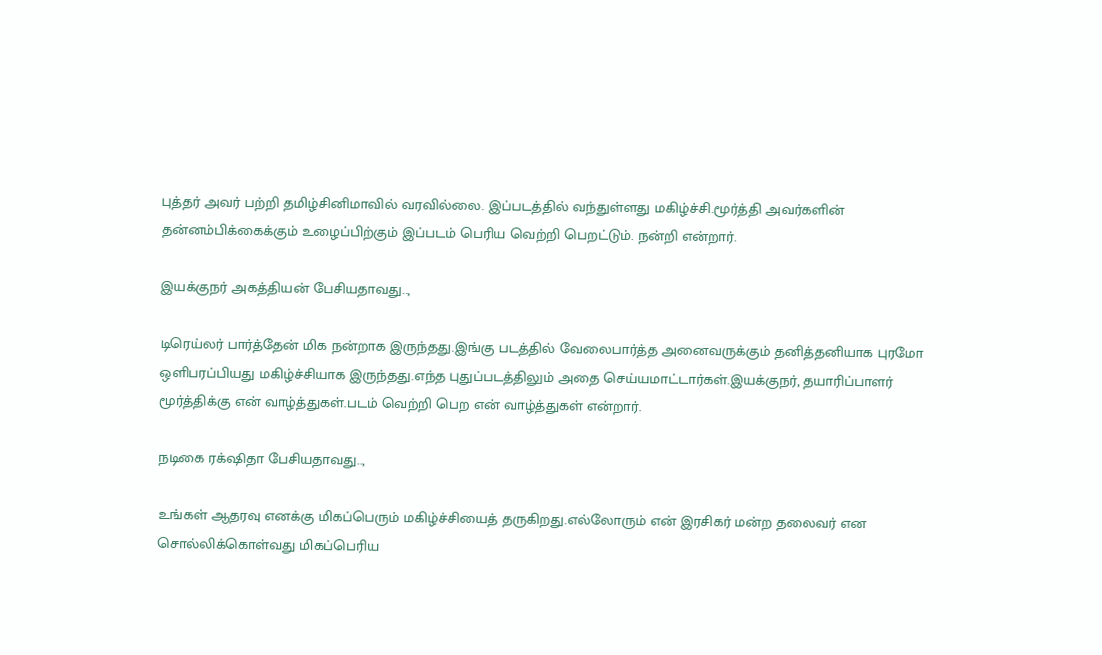புத்தர் அவர் பற்றி தமிழ்சினிமாவில் வரவில்லை. இப்படத்தில் வந்துள்ளது மகிழ்ச்சி.மூர்த்தி அவர்களின் தன்னம்பிக்கைக்கும் உழைப்பிற்கும் இப்படம் பெரிய வெற்றி பெறட்டும். நன்றி என்றார்.

இயக்குநர் அகத்தியன் பேசியதாவது..,

டிரெய்லர் பார்த்தேன் மிக நன்றாக இருந்தது.இங்கு படத்தில் வேலைபார்த்த அனைவருக்கும் தனித்தனியாக புரமோ ஒளிபரப்பியது மகிழ்ச்சியாக இருந்தது.எந்த புதுப்படத்திலும் அதை செய்யமாட்டார்கள்.இயக்குநர், தயாரிப்பாளர் மூர்த்திக்கு என் வாழ்த்துகள்.படம் வெற்றி பெற என் வாழ்த்துகள் என்றார்.

நடிகை ரக்‌ஷிதா பேசியதாவது..,

உங்கள் ஆதரவு எனக்கு மிகப்பெரும் மகிழ்ச்சியைத் தருகிறது.எல்லோரும் என் இரசிகர் மன்ற தலைவர் என சொல்லிக்கொள்வது மிகப்பெரிய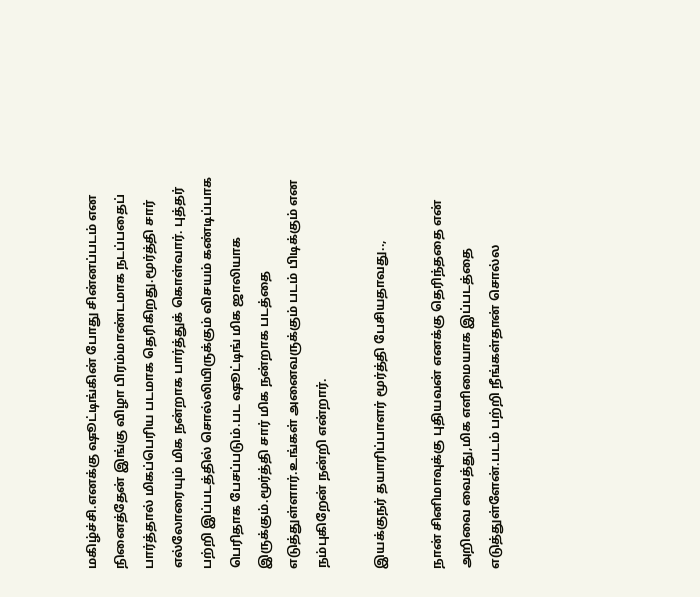மகிழ்ச்சி.எனக்கு ஷூட்டிங்கின் போது சின்னப்படம் என நினைத்தேன் இங்கு விழா பிரம்மாண்டமாக நடப்பதைப் பார்த்தால் மிகப்பெரிய படமாக தெரிகிறது.மூர்த்தி சார் எல்லோரையும் மிக நன்றாக பார்த்துக் கொள்வார். புத்தர் பற்றி இப்படத்தில் சொல்லியிருக்கும் விசயம் கண்டிப்பாக பெரிதாக பேசப்படும்.பட ஷூட்டிங் மிக ஜாலியாக இருக்கும்.மூர்த்தி சார் மிக நன்றாக படத்தை எடுத்துள்ளார்.உங்கள் அனைவருக்கும் படம் பிடிக்கும் என நம்புகிறேன் நன்றி என்றார்.

இயக்குநர் தயாரிப்பாளர் மூர்த்தி பேசியதாவது..,

நான் சினிமாவுக்கு புதியவன் எனக்கு தெரிந்ததை என் அறிவை வைத்து,மிக எளிமையாக இப்படத்தை எடுத்துள்ளேன்.படம் பற்றி நீங்கள்தான் சொல்ல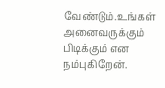வேண்டும்.உங்கள் அனைவருக்கும் பிடிக்கும் என நம்புகிறேன்.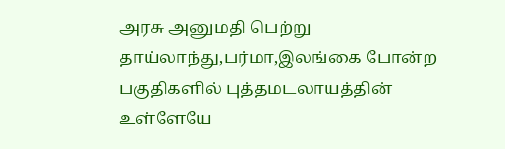அரசு அனுமதி பெற்று தாய்லாந்து,பர்மா,இலங்கை போன்ற பகுதிகளில் புத்தமடலாயத்தின் உள்ளேயே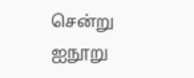சென்று ஐநூறு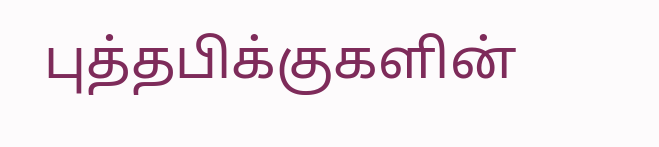புத்தபிக்குகளின்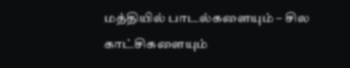மத்தியில் பாடல்களையும் – சில காட்சிகளையும்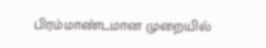பிரம்மாண்டமான முறையில்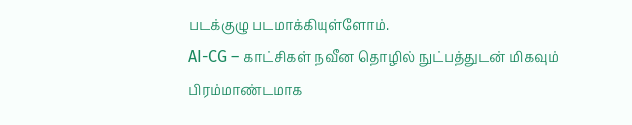படக்குழு படமாக்கியுள்ளோம்.
AI-CG – காட்சிகள் நவீன தொழில் நுட்பத்துடன் மிகவும் பிரம்மாண்டமாக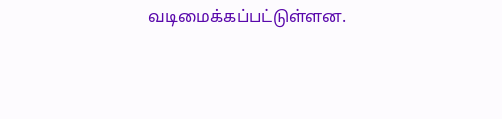வடிமைக்கப்பட்டுள்ளன.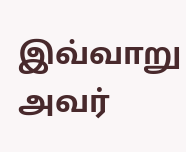இவ்வாறு அவர்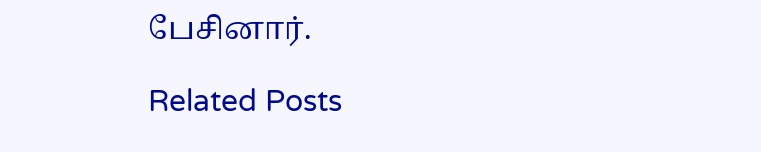பேசினார்.

Related Posts